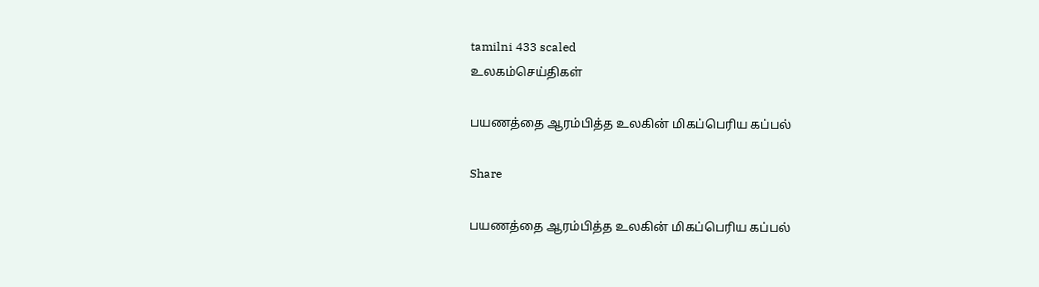tamilni 433 scaled
உலகம்செய்திகள்

பயணத்தை ஆரம்பித்த உலகின் மிகப்பெரிய கப்பல்

Share

பயணத்தை ஆரம்பித்த உலகின் மிகப்பெரிய கப்பல்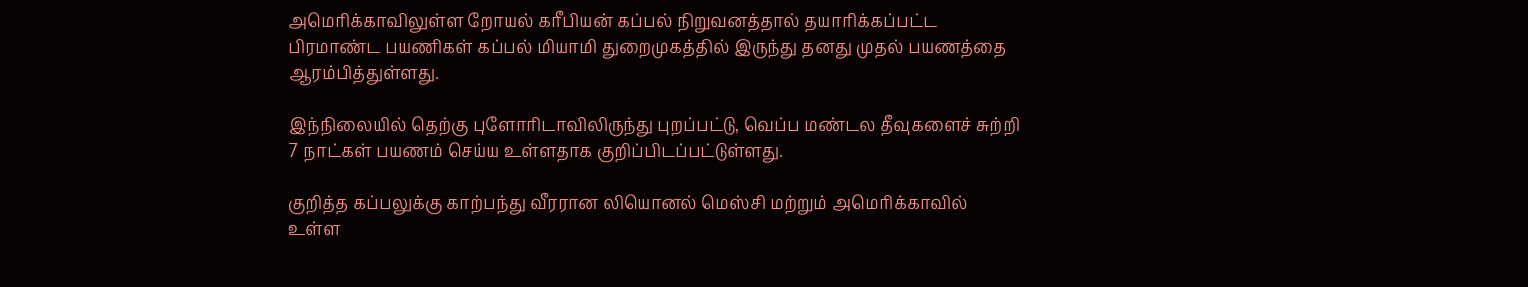அமெரிக்காவிலுள்ள றோயல் கரீபியன் கப்பல் நிறுவனத்தால் தயாரிக்கப்பட்ட பிரமாண்ட பயணிகள் கப்பல் மியாமி துறைமுகத்தில் இருந்து தனது முதல் பயணத்தை ஆரம்பித்துள்ளது.

இந்நிலையில் தெற்கு புளோரிடாவிலிருந்து புறப்பட்டு, வெப்ப மண்டல தீவுகளைச் சுற்றி 7 நாட்கள் பயணம் செய்ய உள்ளதாக குறிப்பிடப்பட்டுள்ளது.

குறித்த கப்பலுக்கு காற்பந்து வீரரான லியொனல் மெஸ்சி மற்றும் அமெரிக்காவில் உள்ள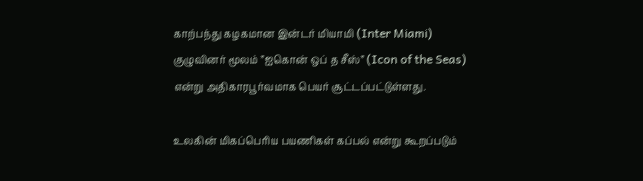காற்பந்து கழகமான இன்டர் மியாமி (Inter Miami) குழுவினர் மூலம் ”ஐகொன் ஒப் த சீஸ்” (Icon of the Seas) என்று அதிகாரபூர்வமாக பெயர் சூட்டப்பட்டுள்ளது.

உலகின் மிகப்பெரிய பயணிகள் கப்பல் என்று கூறப்படும்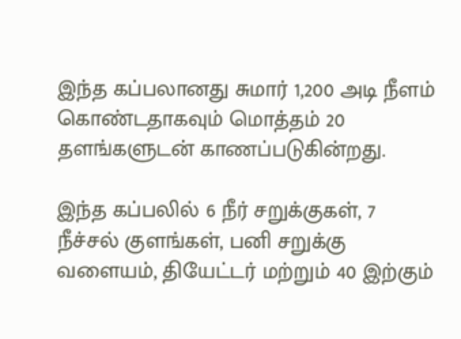இந்த கப்பலானது சுமார் 1,200 அடி நீளம் கொண்டதாகவும் மொத்தம் 20 தளங்களுடன் காணப்படுகின்றது.

இந்த கப்பலில் 6 நீர் சறுக்குகள், 7 நீச்சல் குளங்கள், பனி சறுக்கு வளையம், தியேட்டர் மற்றும் 40 இற்கும்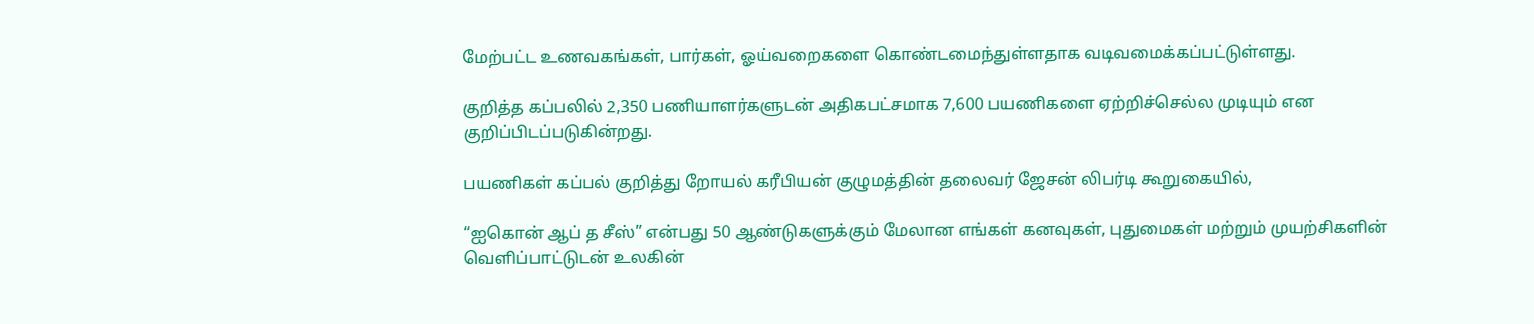மேற்பட்ட உணவகங்கள், பார்கள், ஓய்வறைகளை கொண்டமைந்துள்ளதாக வடிவமைக்கப்பட்டுள்ளது.

குறித்த கப்பலில் 2,350 பணியாளர்களுடன் அதிகபட்சமாக 7,600 பயணிகளை ஏற்றிச்செல்ல முடியும் என குறிப்பிடப்படுகின்றது.

பயணிகள் கப்பல் குறித்து றோயல் கரீபியன் குழுமத்தின் தலைவர் ஜேசன் லிபர்டி கூறுகையில்,

“ஐகொன் ஆப் த சீஸ்” என்பது 50 ஆண்டுகளுக்கும் மேலான எங்கள் கனவுகள், புதுமைகள் மற்றும் முயற்சிகளின் வெளிப்பாட்டுடன் உலகின்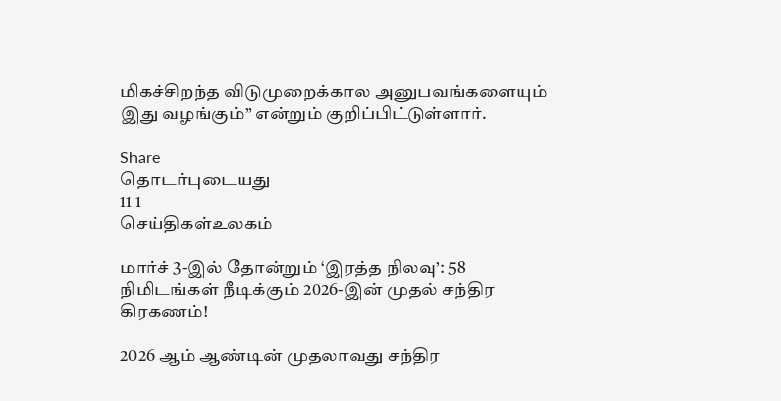மிகச்சிறந்த விடுமுறைக்கால அனுபவங்களையும் இது வழங்கும்” என்றும் குறிப்பிட்டுள்ளார்.

Share
தொடர்புடையது
11 1
செய்திகள்உலகம்

மார்ச் 3-இல் தோன்றும் ‘இரத்த நிலவு’: 58 நிமிடங்கள் நீடிக்கும் 2026-இன் முதல் சந்திர கிரகணம்!

2026 ஆம் ஆண்டின் முதலாவது சந்திர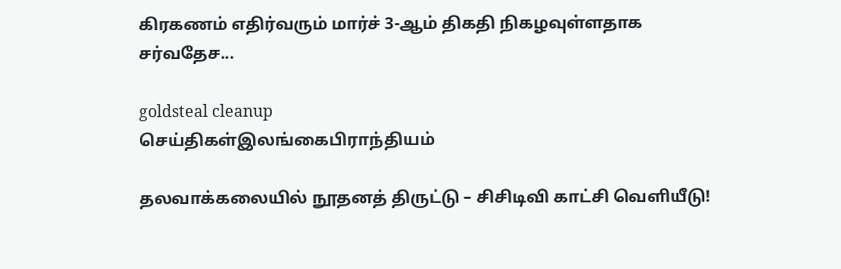கிரகணம் எதிர்வரும் மார்ச் 3-ஆம் திகதி நிகழவுள்ளதாக சர்வதேச...

goldsteal cleanup
செய்திகள்இலங்கைபிராந்தியம்

தலவாக்கலையில் நூதனத் திருட்டு – சிசிடிவி காட்சி வெளியீடு!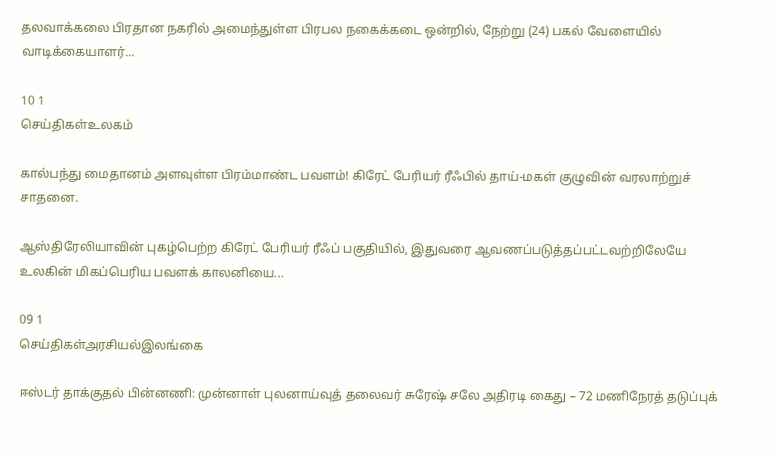தலவாக்கலை பிரதான நகரில் அமைந்துள்ள பிரபல நகைக்கடை ஒன்றில், நேற்று (24) பகல் வேளையில் வாடிக்கையாளர்...

10 1
செய்திகள்உலகம்

கால்பந்து மைதானம் அளவுள்ள பிரம்மாண்ட பவளம்! கிரேட் பேரியர் ரீஃபில் தாய்-மகள் குழுவின் வரலாற்றுச் சாதனை.

ஆஸ்திரேலியாவின் புகழ்பெற்ற கிரேட் பேரியர் ரீஃப் பகுதியில், இதுவரை ஆவணப்படுத்தப்பட்டவற்றிலேயே உலகின் மிகப்பெரிய பவளக் காலனியை...

09 1
செய்திகள்அரசியல்இலங்கை

ஈஸ்டர் தாக்குதல் பின்னணி: முன்னாள் புலனாய்வுத் தலைவர் சுரேஷ் சலே அதிரடி கைது – 72 மணிநேரத் தடுப்புக்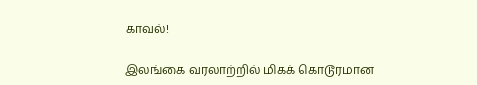காவல்!

இலங்கை வரலாற்றில் மிகக் கொடூரமான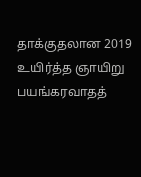தாக்குதலான 2019 உயிர்த்த ஞாயிறு பயங்கரவாதத்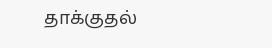தாக்குதல்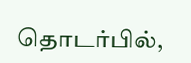தொடர்பில்,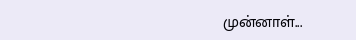முன்னாள்...